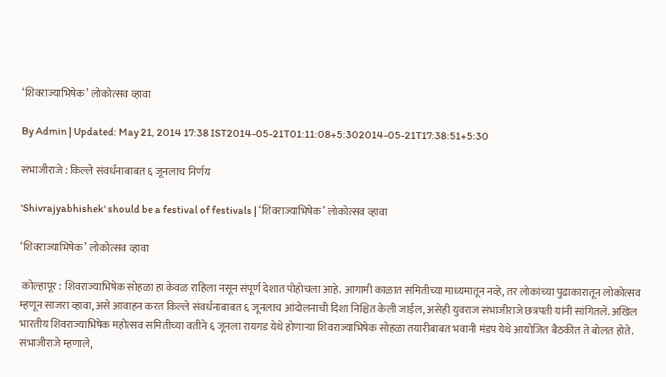‘शिवराज्याभिषेक’ लोकोत्सव व्हावा

By Admin | Updated: May 21, 2014 17:38 IST2014-05-21T01:11:08+5:302014-05-21T17:38:51+5:30

संभाजीराजे : किल्ले संवर्धनाबाबत ६ जूनलाच निर्णय

'Shivrajyabhishek' should be a festival of festivals | ‘शिवराज्याभिषेक’ लोकोत्सव व्हावा

‘शिवराज्याभिषेक’ लोकोत्सव व्हावा

 कोल्हापूर : शिवराज्याभिषेक सोहळा हा केवळ राहिला नसून संपूर्ण देशात पोहोचला आहे. आगामी काळात समितीच्या माध्यमातून नव्हे, तर लोकांच्या पुढाकारातून लोकोत्सव म्हणून साजरा व्हावा, असे आवाहन करत किल्ले संवर्धनाबाबत ६ जूनलाच आंदोलनाची दिशा निश्चित केली जाईल, असेही युवराज संभाजीराजे छत्रपती यांनी सांगितले. अखिल भारतीय शिवराज्याभिषेक महोत्सव समितीच्या वतीने ६ जूनला रायगड येथे होणार्‍या शिवराज्याभिषेक सोहळा तयारीबाबत भवानी मंडप येथे आयोजित बैठकीत ते बोलत होते. संभाजीराजे म्हणाले,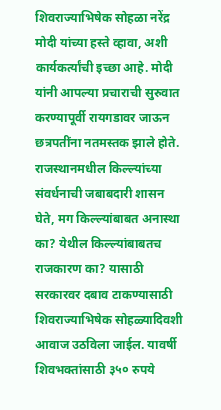शिवराज्याभिषेक सोहळा नरेंद्र मोदी यांच्या हस्ते व्हावा, अशी कार्यकर्त्यांची इच्छा आहे. मोदी यांनी आपल्या प्रचाराची सुरुवात करण्यापूर्वी रायगडावर जाऊन छत्रपतींना नतमस्तक झाले होते. राजस्थानमधील किल्ल्यांच्या संवर्धनाची जबाबदारी शासन घेते, मग किल्ल्यांबाबत अनास्था का? येथील किल्ल्यांबाबतच राजकारण का? यासाठी सरकारवर दबाव टाकण्यासाठी शिवराज्याभिषेक सोहळ्यादिवशी आवाज उठविला जाईल. यावर्षी शिवभक्तांसाठी ३५० रुपये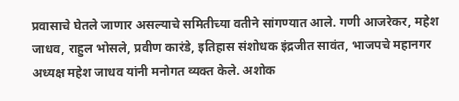प्रवासाचे घेतले जाणार असल्याचे समितीच्या वतीने सांगण्यात आले. गणी आजरेकर, महेश जाधव, राहुल भोसले, प्रवीण कारंडे, इतिहास संशोधक इंद्रजीत सावंत, भाजपचे महानगर अध्यक्ष महेश जाधव यांनी मनोगत व्यक्त केले. अशोक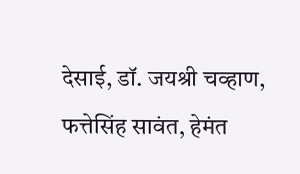देसाई, डॉ. जयश्री चव्हाण, फत्तेसिंह सावंत, हेमंत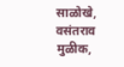साळोखे, वसंतराव मुळीक,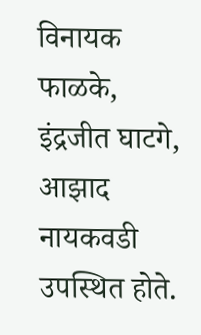विनायक फाळके, इंद्रजीत घाटगे, आझाद नायकवडी उपस्थित होते.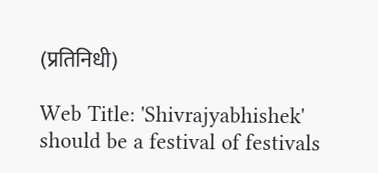(प्रतिनिधी)

Web Title: 'Shivrajyabhishek' should be a festival of festivals